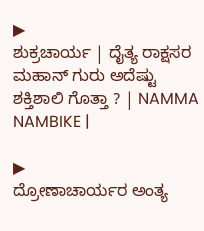▶
ಶುಕ್ರಚಾರ್ಯ | ದೈತ್ಯ ರಾಕ್ಷಸರ ಮಹಾನ್ ಗುರು ಅದೆಷ್ಟು ಶಕ್ತಿಶಾಲಿ ಗೊತ್ತಾ ? | NAMMA NAMBIKE |

▶
ದ್ರೋಣಾಚಾರ್ಯರ ಅಂತ್ಯ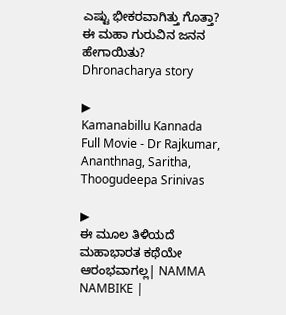ಎಷ್ಟು ಭೀಕರವಾಗಿತ್ತು ಗೊತ್ತಾ? ಈ ಮಹಾ ಗುರುವಿನ ಜನನ ಹೇಗಾಯಿತು? Dhronacharya story

▶
Kamanabillu Kannada Full Movie - Dr Rajkumar, Ananthnag, Saritha, Thoogudeepa Srinivas

▶
ಈ ಮೂಲ ತಿಳಿಯದೆ ಮಹಾಭಾರತ ಕಥೆಯೇ ಆರಂಭವಾಗಲ್ಲ| NAMMA NAMBIKE |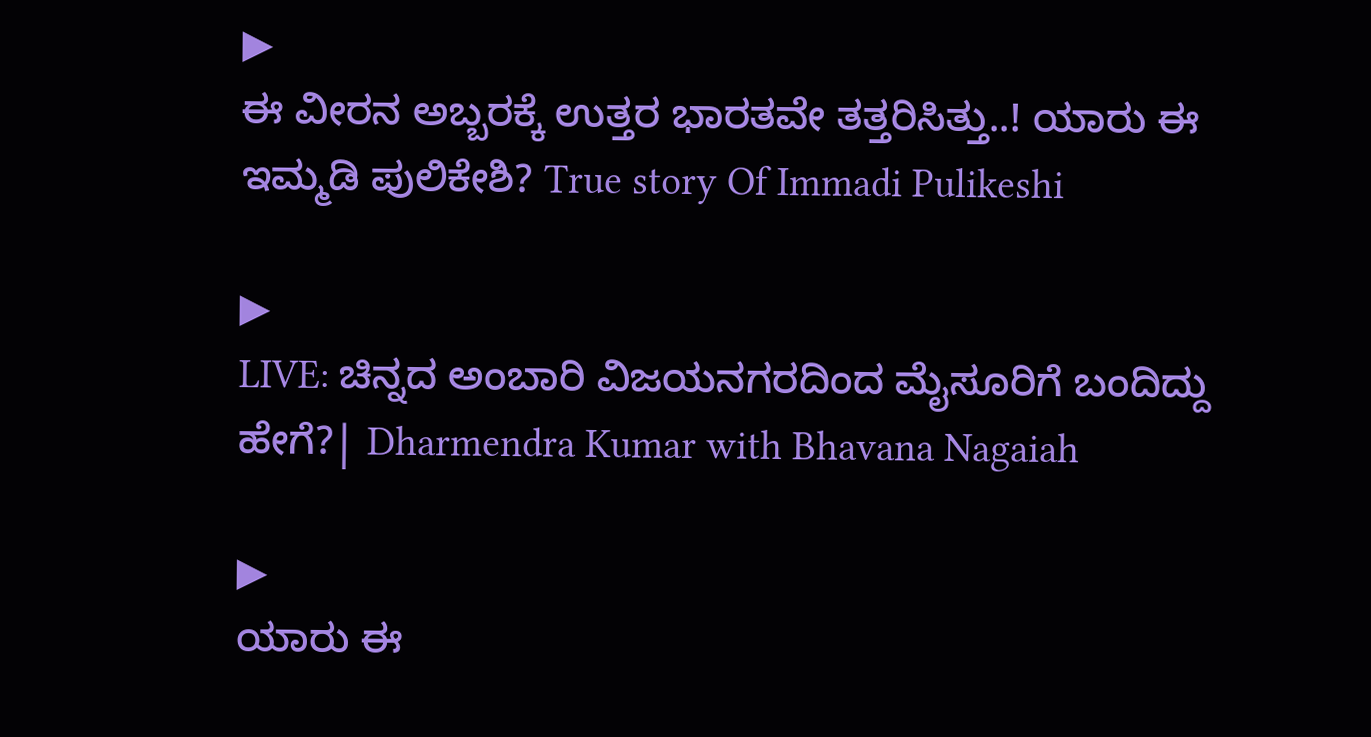▶
ಈ ವೀರನ ಅಬ್ಬರಕ್ಕೆ ಉತ್ತರ ಭಾರತವೇ ತತ್ತರಿಸಿತ್ತು..! ಯಾರು ಈ ಇಮ್ಮಡಿ ಪುಲಿಕೇಶಿ? True story Of Immadi Pulikeshi

▶
LIVE: ಚಿನ್ನದ ಅಂಬಾರಿ ವಿಜಯನಗರದಿಂದ ಮೈಸೂರಿಗೆ ಬಂದಿದ್ದು ಹೇಗೆ?| Dharmendra Kumar with Bhavana Nagaiah

▶
ಯಾರು ಈ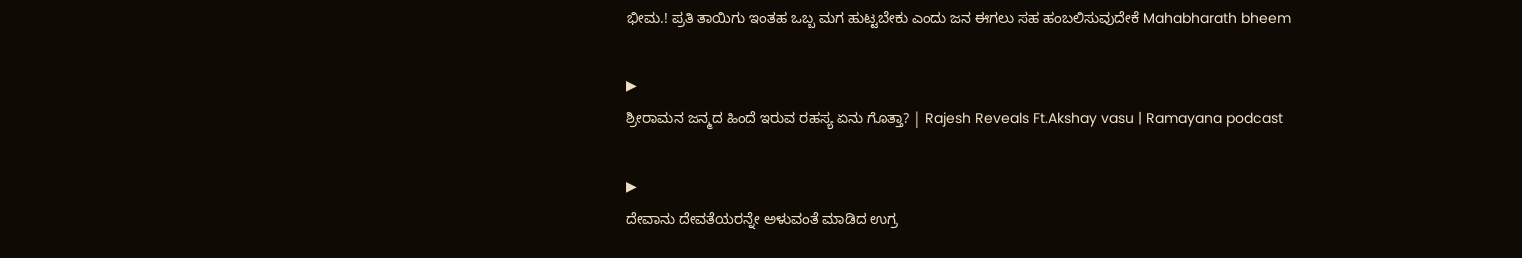ಭೀಮ.! ಪ್ರತಿ ತಾಯಿಗು ಇಂತಹ ಒಬ್ಬ ಮಗ ಹುಟ್ಟಬೇಕು ಎಂದು ಜನ ಈಗಲು ಸಹ ಹಂಬಲಿಸುವುದೇಕೆ Mahabharath bheem

▶
ಶ್ರೀರಾಮನ ಜನ್ಮದ ಹಿಂದೆ ಇರುವ ರಹಸ್ಯ ಏನು ಗೊತ್ತಾ? | Rajesh Reveals Ft.Akshay vasu | Ramayana podcast

▶
ದೇವಾನು ದೇವತೆಯರನ್ನೇ ಅಳುವಂತೆ ಮಾಡಿದ ಉಗ್ರ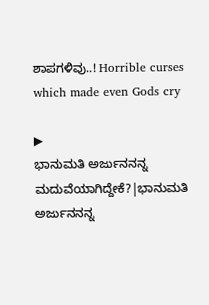ಶಾಪಗಳಿವು..! Horrible curses which made even Gods cry

▶
ಭಾನುಮತಿ ಅರ್ಜುನನನ್ನ ಮದುವೆಯಾಗಿದ್ದೇಕೆ?|ಭಾನುಮತಿ ಅರ್ಜುನನನ್ನ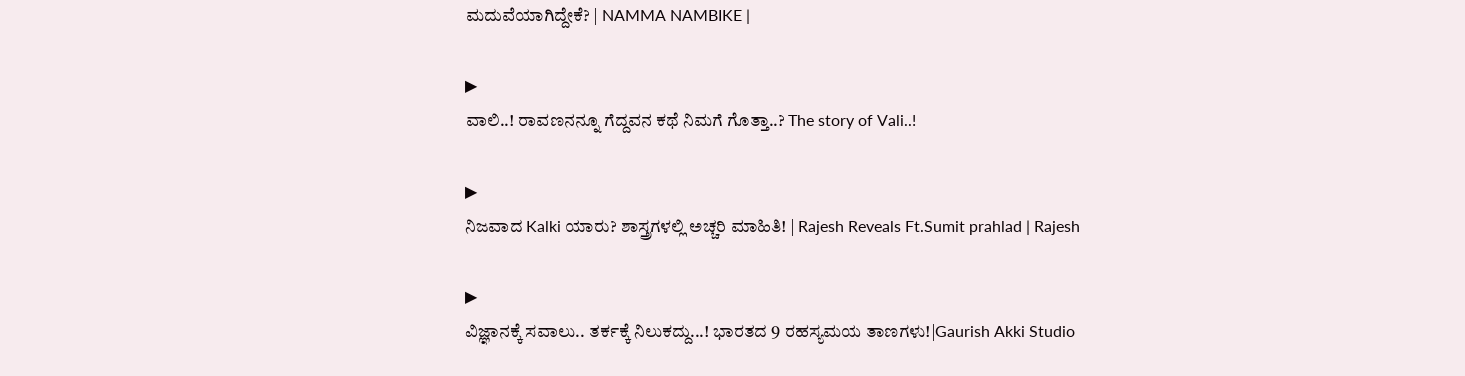ಮದುವೆಯಾಗಿದ್ದೇಕೆ? | NAMMA NAMBIKE |

▶
ವಾಲಿ..! ರಾವಣನನ್ನೂ ಗೆದ್ದವನ ಕಥೆ ನಿಮಗೆ ಗೊತ್ತಾ..? The story of Vali..!

▶
ನಿಜವಾದ Kalki ಯಾರು? ಶಾಸ್ತ್ರಗಳಲ್ಲಿ ಅಚ್ಚರಿ ಮಾಹಿತಿ! | Rajesh Reveals Ft.Sumit prahlad | Rajesh

▶
ವಿಜ್ಞಾನಕ್ಕೆ ಸವಾಲು.. ತರ್ಕಕ್ಕೆ ನಿಲುಕದ್ದು...! ಭಾರತದ 9 ರಹಸ್ಯಮಯ ತಾಣಗಳು!|Gaurish Akki Studio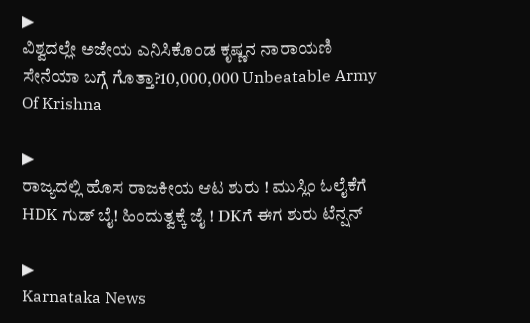▶
ವಿಶ್ವದಲ್ಲೇ ಅಜೇಯ ಎನಿಸಿಕೊಂಡ ಕೃಷ್ಣನ ನಾರಾಯಣಿ ಸೇನೆಯಾ ಬಗ್ಗೆ ಗೊತ್ತಾ?10,000,000 Unbeatable Army Of Krishna

▶
ರಾಜ್ಯದಲ್ಲಿ ಹೊಸ ರಾಜಕೀಯ ಆಟ ಶುರು ! ಮುಸ್ಲಿಂ ಓಲೈಕೆಗೆ HDK ಗುಡ್ ಬೈ! ಹಿಂದುತ್ವಕ್ಕೆ ಜೈ ! DKಗೆ ಈಗ ಶುರು ಟೆನ್ಷನ್

▶
Karnataka News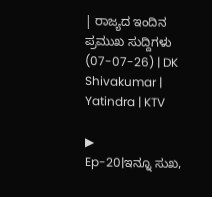| ರಾಜ್ಯದ ಇಂದಿನ ಪ್ರಮುಖ ಸುದ್ದಿಗಳು (07-07-26) | DK Shivakumar | Yatindra | KTV

▶
Ep-20|ಇನ್ನೂ ಸುಖ,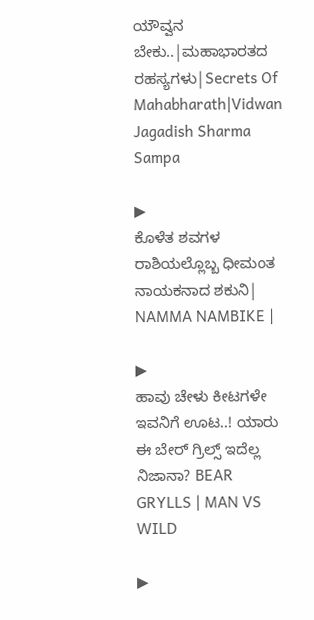ಯೌವ್ವನ ಬೇಕು..|ಮಹಾಭಾರತದ ರಹಸ್ಯಗಳು|Secrets Of Mahabharath|Vidwan Jagadish Sharma Sampa

▶
ಕೊಳೆತ ಶವಗಳ ರಾಶಿಯಲ್ಲೊಬ್ಬ ಧೀಮಂತ ನಾಯಕನಾದ ಶಕುನಿ| NAMMA NAMBIKE |

▶
ಹಾವು ಚೇಳು ಕೀಟಗಳೇ ಇವನಿಗೆ ಊಟ..! ಯಾರು ಈ ಬೇರ್ ಗ್ರಿಲ್ಸ್ ಇದೆಲ್ಲ ನಿಜಾನಾ? BEAR GRYLLS | MAN VS WILD

▶